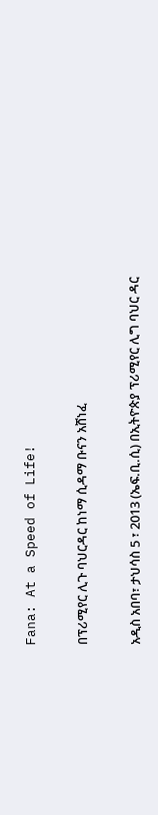Fana: At a Speed of Life!

በፕሪሚየር ሊጉ ባህርዳር ከነማ ሲዳማ ቡናን አሸነፈ

አዲስ አበባ፣ ታህሳስ 5 ፣ 2013 (ኤፍ.ቢ.ሲ) በኢትዮጵያ ፕሪሚየር ሊግ ባህር ዳር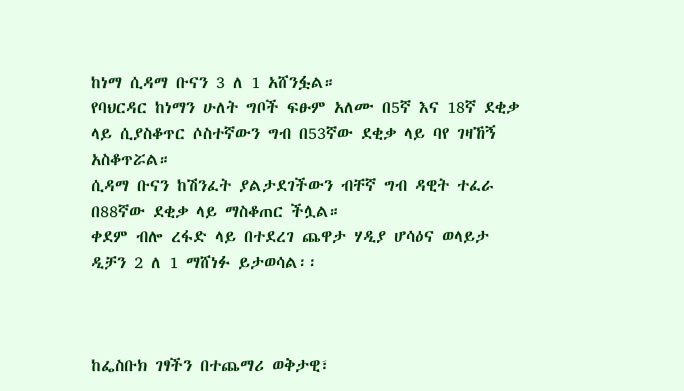ከነማ ሲዳማ ቡናን 3 ለ 1 አሸንፏል።
የባህርዳር ከነማን ሁለት ግቦች ፍፁም አለሙ በ5ኛ እና 18ኛ ደቂቃ ላይ ሲያስቆጥር ሶስተኛውን ግብ በ53ኛው ደቂቃ ላይ ባየ ገዛኸኝ አስቆጥሯል።
ሲዳማ ቡናን ከሽንፈት ያልታደገችውን ብቸኛ ግብ ዳዊት ተፈራ በ88ኛው ደቂቃ ላይ ማስቆጠር ችሏል።
ቀደም ብሎ ረፋድ ላይ በተደረገ ጨዋታ ሃዲያ ሆሳዕና ወላይታ ዲቻን 2 ለ 1 ማሸነፉ ይታወሳል፡፡



ከፌስቡክ ገፃችን በተጨማሪ ወቅታዊ፣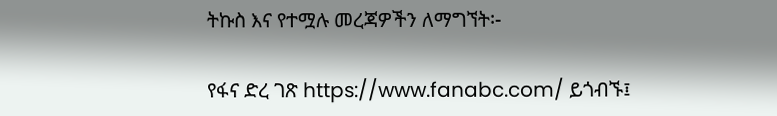ትኩስ እና የተሟሉ መረጃዎችን ለማግኘት፡-

የፋና ድረ ገጽ https://www.fanabc.com/ ይጎብኙ፤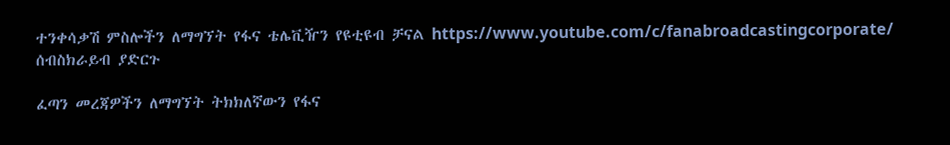ተንቀሳቃሽ ምስሎችን ለማግኘት የፋና ቴሌቪዥን የዩቲዩብ ቻናል https://www.youtube.com/c/fanabroadcastingcorporate/ ሰብስክራይብ ያድርጉ

ፈጣን መረጃዎችን ለማግኘት ትክክለኛውን የፋና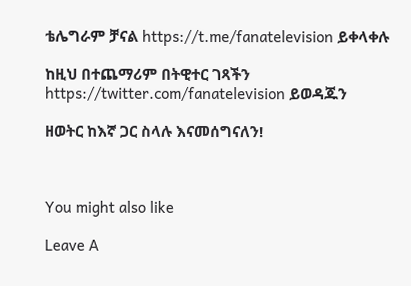ቴሌግራም ቻናል https://t.me/fanatelevision ይቀላቀሉ

ከዚህ በተጨማሪም በትዊተር ገጻችን https://twitter.com/fanatelevision ይወዳጁን

ዘወትር ከእኛ ጋር ስላሉ እናመሰግናለን!



You might also like

Leave A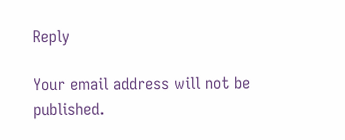Reply

Your email address will not be published.